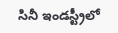సినీ ఇండస్ట్రీలో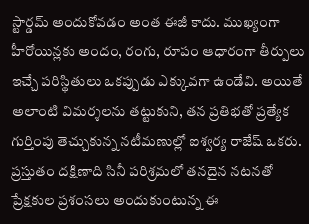స్టార్డమ్ అందుకోవడం అంత ఈజీ కాదు. ముఖ్యంగా హీరోయిన్లకు అందం, రంగు, రూపం ఆధారంగా తీర్పులు ఇచ్చే పరిస్థితులు ఒకప్పుడు ఎక్కువగా ఉండేవి. అయితే అలాంటి విమర్శలను తట్టుకుని, తన ప్రతిభతో ప్రత్యేక గుర్తింపు తెచ్చుకున్న నటీమణుల్లో ఐశ్వర్య రాజేష్ ఒకరు. ప్రస్తుతం దక్షిణాది సినీ పరిశ్రమలో తనదైన నటనతో ప్రేక్షకుల ప్రశంసలు అందుకుంటున్న ఈ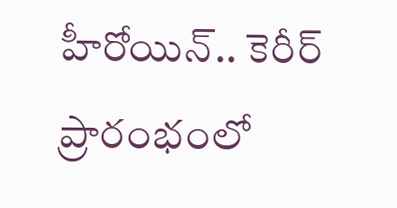హీరోయిన్.. కెరీర్ ప్రారంభంలో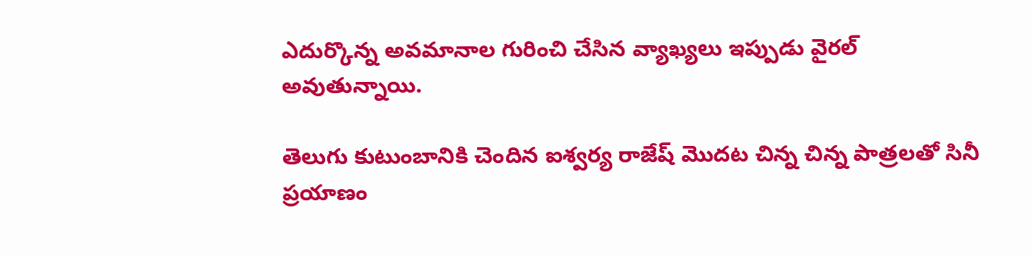ఎదుర్కొన్న అవమానాల గురించి చేసిన వ్యాఖ్యలు ఇప్పుడు వైరల్ అవుతున్నాయి.

తెలుగు కుటుంబానికి చెందిన ఐశ్వర్య రాజేష్ మొదట చిన్న చిన్న పాత్రలతో సినీ ప్రయాణం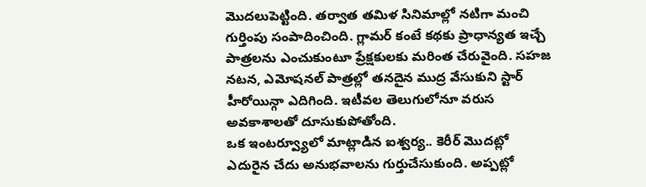మొదలుపెట్టింది. తర్వాత తమిళ సినిమాల్లో నటిగా మంచి గుర్తింపు సంపాదించింది. గ్లామర్ కంటే కథకు ప్రాధాన్యత ఇచ్చే పాత్రలను ఎంచుకుంటూ ప్రేక్షకులకు మరింత చేరువైంది. సహజ నటన, ఎమోషనల్ పాత్రల్లో తనదైన ముద్ర వేసుకుని స్టార్ హీరోయిన్గా ఎదిగింది. ఇటీవల తెలుగులోనూ వరుస అవకాశాలతో దూసుకుపోతోంది.
ఒక ఇంటర్వ్యూలో మాట్లాడిన ఐశ్వర్య.. కెరీర్ మొదట్లో ఎదురైన చేదు అనుభవాలను గుర్తుచేసుకుంది. అప్పట్లో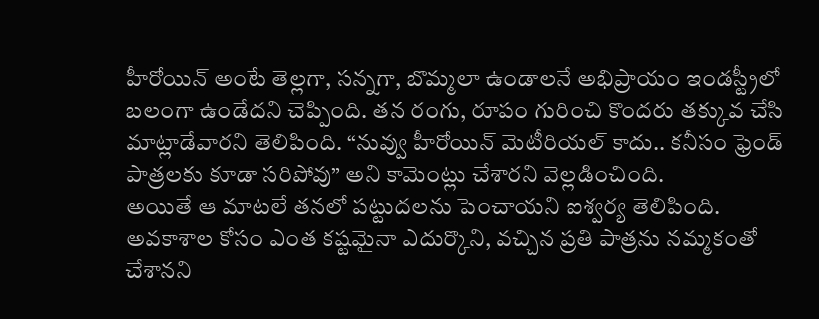హీరోయిన్ అంటే తెల్లగా, సన్నగా, బొమ్మలా ఉండాలనే అభిప్రాయం ఇండస్ట్రీలో బలంగా ఉండేదని చెప్పింది. తన రంగు, రూపం గురించి కొందరు తక్కువ చేసి మాట్లాడేవారని తెలిపింది. “నువ్వు హీరోయిన్ మెటీరియల్ కాదు.. కనీసం ఫ్రెండ్ పాత్రలకు కూడా సరిపోవు” అని కామెంట్లు చేశారని వెల్లడించింది.
అయితే ఆ మాటలే తనలో పట్టుదలను పెంచాయని ఐశ్వర్య తెలిపింది. అవకాశాల కోసం ఎంత కష్టమైనా ఎదుర్కొని, వచ్చిన ప్రతి పాత్రను నమ్మకంతో చేశానని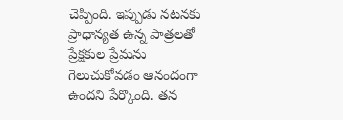చెప్పింది. ఇప్పుడు నటనకు ప్రాధాన్యత ఉన్న పాత్రలతో ప్రేక్షకుల ప్రేమను గెలుచుకోవడం ఆనందంగా ఉందని పేర్కొంది. తన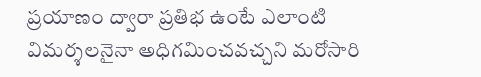ప్రయాణం ద్వారా ప్రతిభ ఉంటే ఎలాంటి విమర్శలనైనా అధిగమించవచ్చని మరోసారి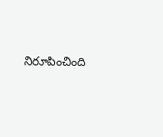నిరూపించింది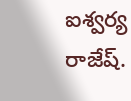ఐశ్వర్య రాజేష్.